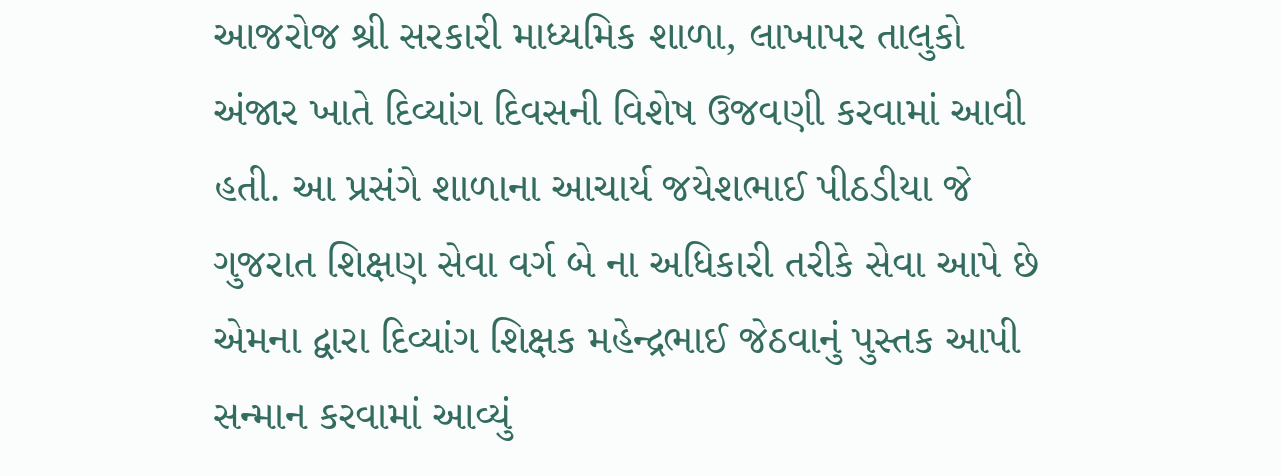આજરોજ શ્રી સરકારી માધ્યમિક શાળા, લાખાપર તાલુકો અંજાર ખાતે દિવ્યાંગ દિવસની વિશેષ ઉજવણી કરવામાં આવી હતી. આ પ્રસંગે શાળાના આચાર્ય જયેશભાઈ પીઠડીયા જે ગુજરાત શિક્ષણ સેવા વર્ગ બે ના અધિકારી તરીકે સેવા આપે છે એમના દ્વારા દિવ્યાંગ શિક્ષક મહેન્દ્રભાઈ જેઠવાનું પુસ્તક આપી સન્માન કરવામાં આવ્યું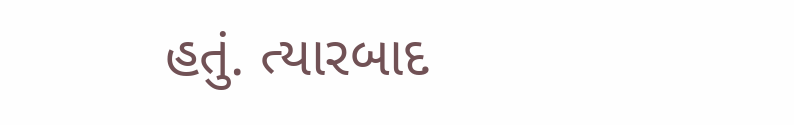હતું. ત્યારબાદ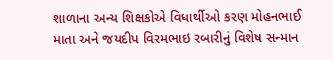શાળાના અન્ય શિક્ષકોએ વિધાર્થીઓ કરણ મોહનભાઈ માતા અને જયદીપ વિરમભાઇ રબારીનું વિશેષ સન્માન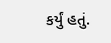કર્યું હતું.